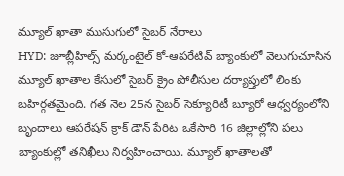మ్యూల్ ఖాతా ముసుగులో సైబర్ నేరాలు
HYD: జూబ్లీహిల్స్ మర్కంటైల్ కో-ఆపరేటివ్ బ్యాంకులో వెలుగుచూసిన మ్యూల్ ఖాతాల కేసులో సైబర్ క్రైం పోలీసుల దర్యాప్తులో లింకు బహిర్గతమైంది. గత నెల 25న సైబర్ సెక్యూరిటీ బ్యూరో ఆధ్వర్యంలోని బృందాలు ఆపరేషన్ క్రాక్ డౌన్ పేరిట ఒకేసారి 16 జిల్లాల్లోని పలు బ్యాంకుల్లో తనిఖీలు నిర్వహించాయి. మ్యూల్ ఖాతాలతో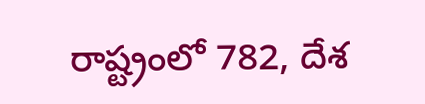రాష్ట్రంలో 782, దేశ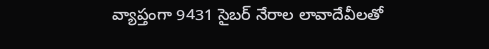వ్యాప్తంగా 9431 సైబర్ నేరాల లావాదేవీలతో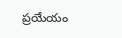ప్రయేయం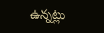ఉన్నట్లు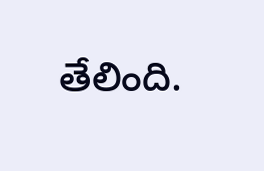తేలింది.